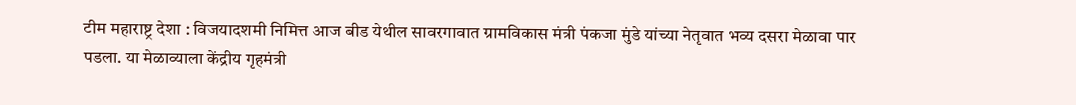टीम महाराष्ट्र देशा : विजयादशमी निमित्त आज बीड येथील सावरगावात ग्रामविकास मंत्री पंकजा मुंडे यांच्या नेतृवात भव्य दसरा मेळावा पार पडला. या मेळाव्याला केंद्रीय गृहमंत्री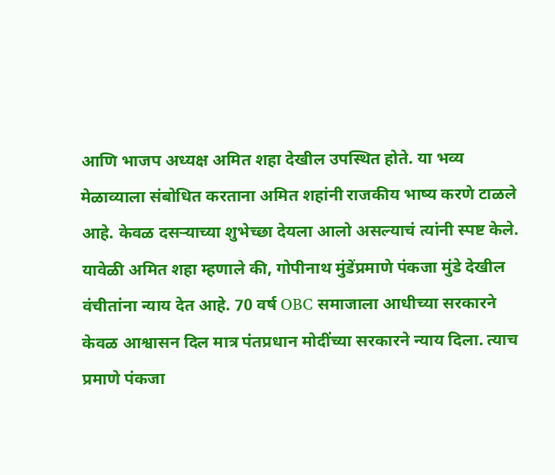आणि भाजप अध्यक्ष अमित शहा देखील उपस्थित होते. या भव्य मेळाव्याला संबोधित करताना अमित शहांनी राजकीय भाष्य करणे टाळले आहे. केवळ दसऱ्याच्या शुभेच्छा देयला आलो असल्याचं त्यांनी स्पष्ट केले.
यावेळी अमित शहा म्हणाले की, गोपीनाथ मुंडेंप्रमाणे पंकजा मुंडे देखील वंचीतांना न्याय देत आहे. 70 वर्ष OBC समाजाला आधीच्या सरकारने केवळ आश्वासन दिल मात्र पंतप्रधान मोदींच्या सरकारने न्याय दिला. त्याच प्रमाणे पंकजा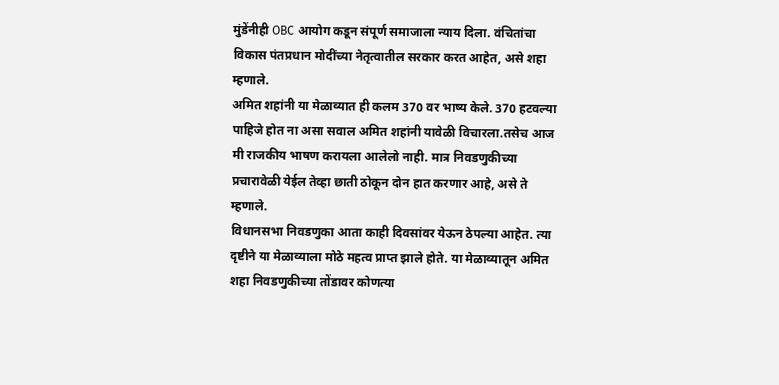मुंडेंनीही OBC आयोग कडून संपूर्ण समाजाला न्याय दिला. वंचितांचा विकास पंतप्रधान मोदींच्या नेतृत्वातील सरकार करत आहेत, असे शहा म्हणाले.
अमित शहांनी या मेळाव्यात ही कलम 370 वर भाष्य केले. 370 हटवल्या पाहिजे होत ना असा सवाल अमित शहांनी यावेळी विचारला.तसेच आज मी राजकीय भाषण करायला आलेलो नाही. मात्र निवडणुकीच्या प्रचारावेळी येईल तेव्हा छाती ठोकून दोन हात करणार आहे, असे ते म्हणाले.
विधानसभा निवडणुका आता काही दिवसांवर येऊन ठेपल्या आहेत. त्या दृष्टीने या मेळाव्याला मोठे महत्व प्राप्त झाले होते. या मेळाव्यातून अमित शहा निवडणुकीच्या तोंडावर कोणत्या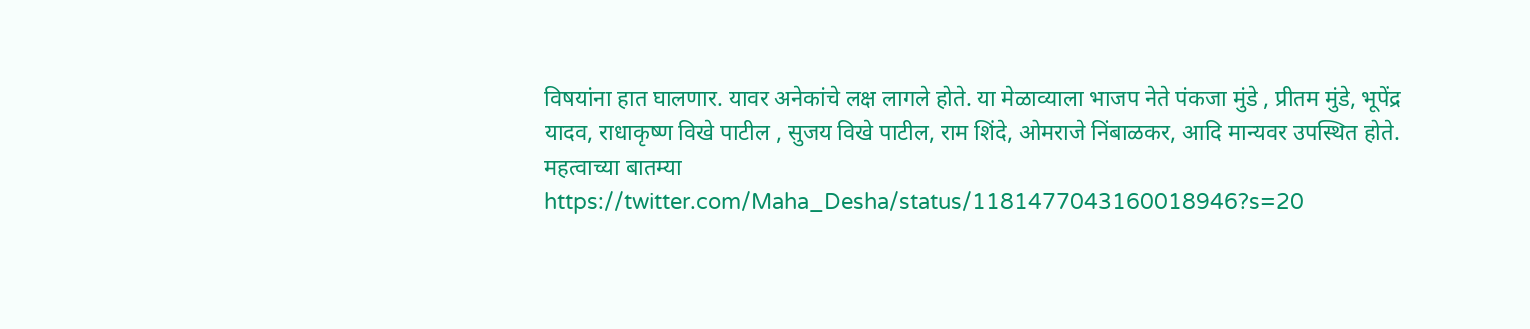विषयांना हात घालणार. यावर अनेकांचे लक्ष लागले होते. या मेळाव्याला भाजप नेते पंकजा मुंडे , प्रीतम मुंडे, भूपेंद्र यादव, राधाकृष्ण विखे पाटील , सुजय विखे पाटील, राम शिंदे, ओमराजे निंबाळकर, आदि मान्यवर उपस्थित होते.
महत्वाच्या बातम्या
https://twitter.com/Maha_Desha/status/1181477043160018946?s=20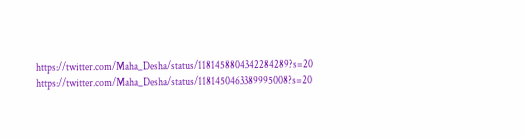https://twitter.com/Maha_Desha/status/1181458804342284289?s=20
https://twitter.com/Maha_Desha/status/1181450463389995008?s=20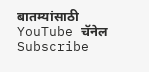बातम्यांसाठी YouTube चॅनेल Subscribe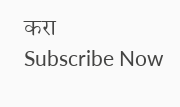करा
Subscribe Now